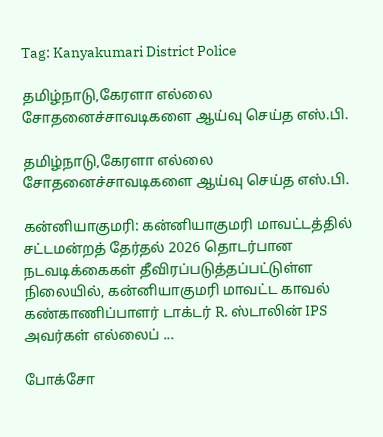Tag: Kanyakumari District Police

தமிழ்நாடு,கேரளா எல்லை சோதனைச்சாவடிகளை ஆய்வு செய்த எஸ்.பி.

தமிழ்நாடு,கேரளா எல்லை சோதனைச்சாவடிகளை ஆய்வு செய்த எஸ்.பி.

கன்னியாகுமரி: கன்னியாகுமரி மாவட்டத்தில் சட்டமன்றத் தேர்தல் 2026 தொடர்பான நடவடிக்கைகள் தீவிரப்படுத்தப்பட்டுள்ள நிலையில், கன்னியாகுமரி மாவட்ட காவல் கண்காணிப்பாளர் டாக்டர் R. ஸ்டாலின் IPS அவர்கள் எல்லைப் ...

போக்சோ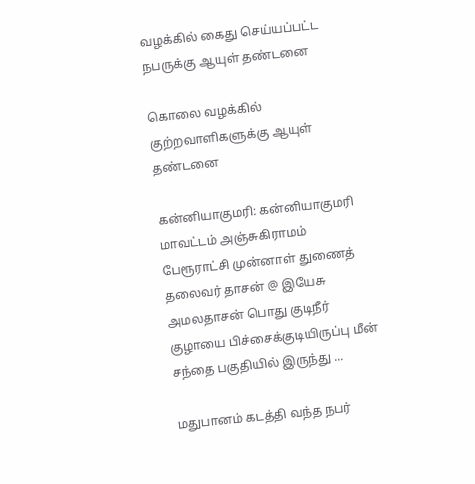வழக்கில் கைது செய்யப்பட்ட நபருக்கு ஆயுள் தண்டனை

கொலை வழக்கில் குற்றவாளிகளுக்கு ஆயுள் தண்டனை

கன்னியாகுமரி: கன்னியாகுமரி மாவட்டம் அஞ்சுகிராமம் பேரூராட்சி முன்னாள் துணைத் தலைவர் தாசன் @ இயேசு அமலதாசன் பொது குடிநீர் குழாயை பிச்சைக்குடியிருப்பு மீன் சந்தை பகுதியில் இருந்து ...

மதுபானம் கடத்தி வந்த நபர்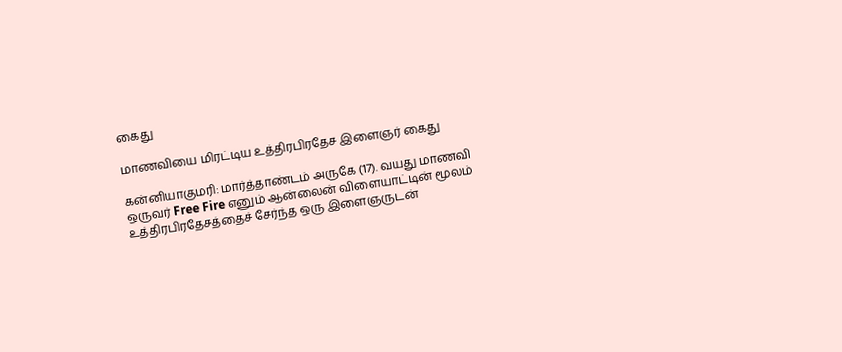கைது

மாணவியை மிரட்டிய உத்திரபிரதேச இளைஞர் கைது

கன்னியாகுமரி: மார்த்தாண்டம் அருகே (17). வயது மாணவி ஒருவர் Free Fire எனும் ஆன்லைன் விளையாட்டின் மூலம் உத்திரபிரதேசத்தைச் சேர்ந்த ஒரு இளைஞருடன்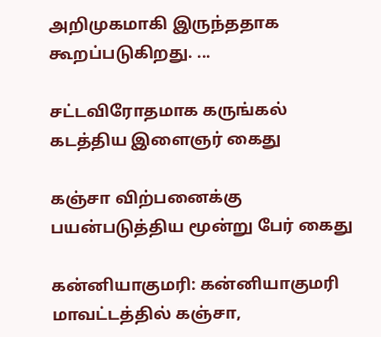அறிமுகமாகி இருந்ததாக கூறப்படுகிறது. ...

சட்டவிரோதமாக கருங்கல் கடத்திய இளைஞர் கைது

கஞ்சா விற்பனைக்கு பயன்படுத்திய மூன்று பேர் கைது

கன்னியாகுமரி: கன்னியாகுமரி மாவட்டத்தில் கஞ்சா,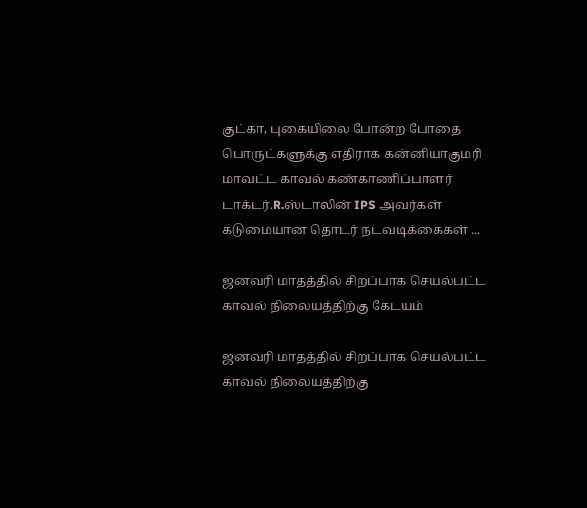குட்கா, புகையிலை போன்ற போதை பொருட்களுக்கு எதிராக கன்னியாகுமரி மாவட்ட காவல் கண்காணிப்பாளர் டாக்டர்.R.ஸ்டாலின் IPS அவர்கள் கடுமையான தொடர் நடவடிக்கைகள் ...

ஜனவரி மாதத்தில் சிறப்பாக செயல்பட்ட காவல் நிலையத்திற்கு கேடயம்

ஜனவரி மாதத்தில் சிறப்பாக செயல்பட்ட காவல் நிலையத்திற்கு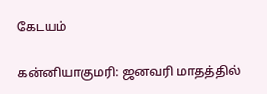கேடயம்

கன்னியாகுமரி: ஜனவரி மாதத்தில்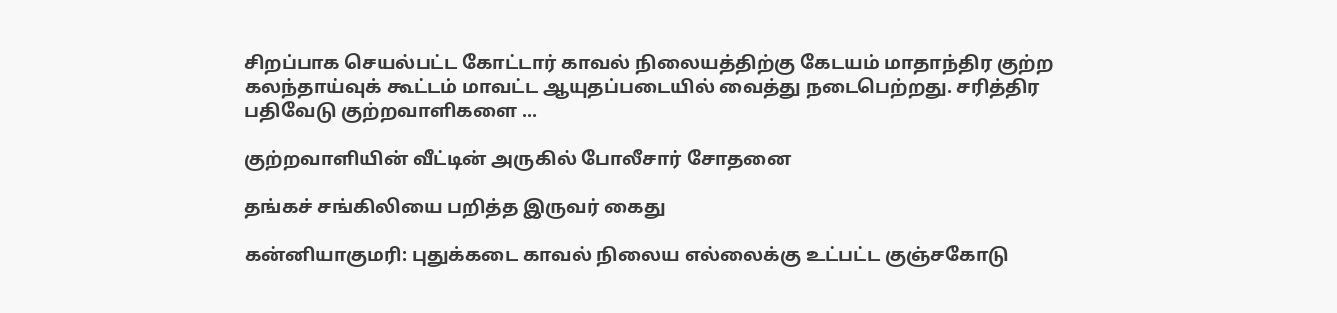சிறப்பாக செயல்பட்ட கோட்டார் காவல் நிலையத்திற்கு கேடயம் மாதாந்திர குற்ற கலந்தாய்வுக் கூட்டம் மாவட்ட ஆயுதப்படையில் வைத்து நடைபெற்றது. சரித்திர பதிவேடு குற்றவாளிகளை ...

குற்றவாளியின் வீட்டின் அருகில் போலீசார் சோதனை

தங்கச் சங்கிலியை பறித்த இருவர் கைது

கன்னியாகுமரி: புதுக்கடை காவல் நிலைய எல்லைக்கு உட்பட்ட குஞ்சகோடு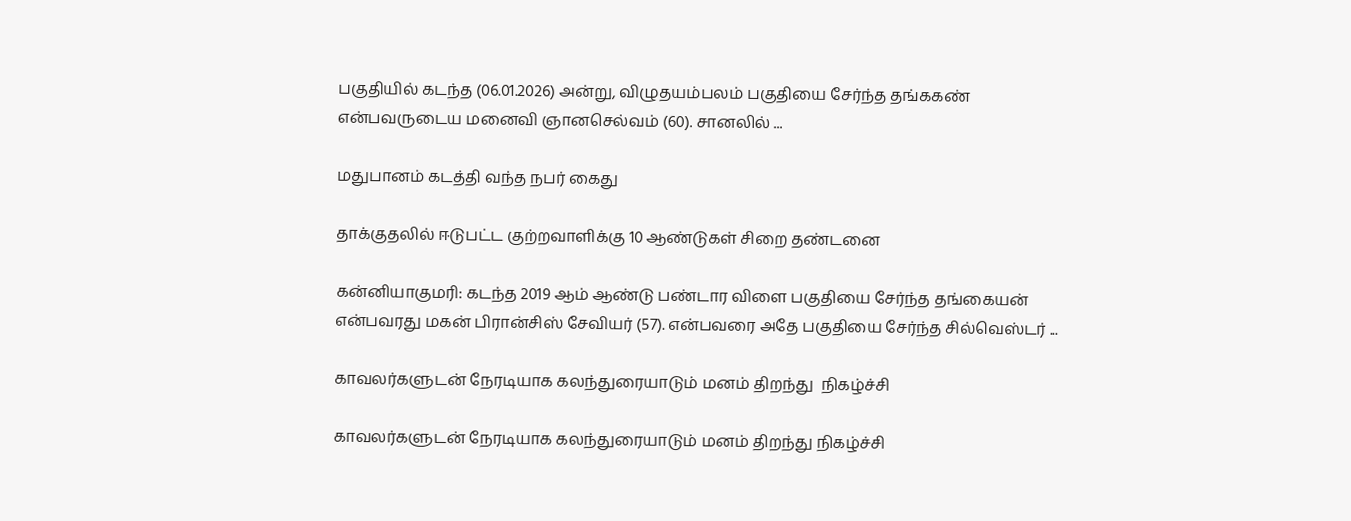பகுதியில் கடந்த (06.01.2026) அன்று, விழுதயம்பலம் பகுதியை சேர்ந்த தங்ககண் என்பவருடைய மனைவி ஞானசெல்வம் (60). சானலில் ...

மதுபானம் கடத்தி வந்த நபர் கைது

தாக்குதலில் ஈடுபட்ட குற்றவாளிக்கு 10 ஆண்டுகள் சிறை தண்டனை

கன்னியாகுமரி: கடந்த 2019 ஆம் ஆண்டு பண்டார விளை பகுதியை சேர்ந்த தங்கையன் என்பவரது மகன் பிரான்சிஸ் சேவியர் (57). என்பவரை அதே பகுதியை சேர்ந்த சில்வெஸ்டர் ...

காவலர்களுடன் நேரடியாக கலந்துரையாடும் மனம் திறந்து  நிகழ்ச்சி

காவலர்களுடன் நேரடியாக கலந்துரையாடும் மனம் திறந்து நிகழ்ச்சி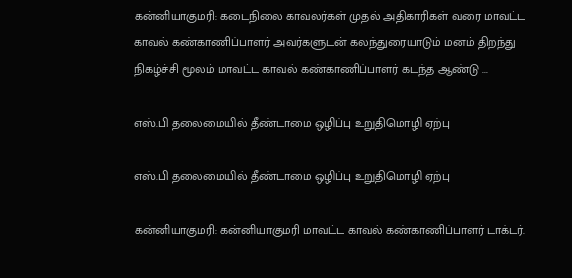கன்னியாகுமரி: கடைநிலை காவலர்கள் முதல் அதிகாரிகள் வரை மாவட்ட காவல் கண்காணிப்பாளர் அவர்களுடன் கலந்துரையாடும் மனம் திறந்து நிகழ்ச்சி மூலம் மாவட்ட காவல் கண்காணிப்பாளர் கடந்த ஆண்டு ...

எஸ்.பி தலைமையில் தீண்டாமை ஒழிப்பு உறுதிமொழி ஏற்பு

எஸ்.பி தலைமையில் தீண்டாமை ஒழிப்பு உறுதிமொழி ஏற்பு

கன்னியாகுமரி: கன்னியாகுமரி மாவட்ட காவல் கண்காணிப்பாளர் டாக்டர்.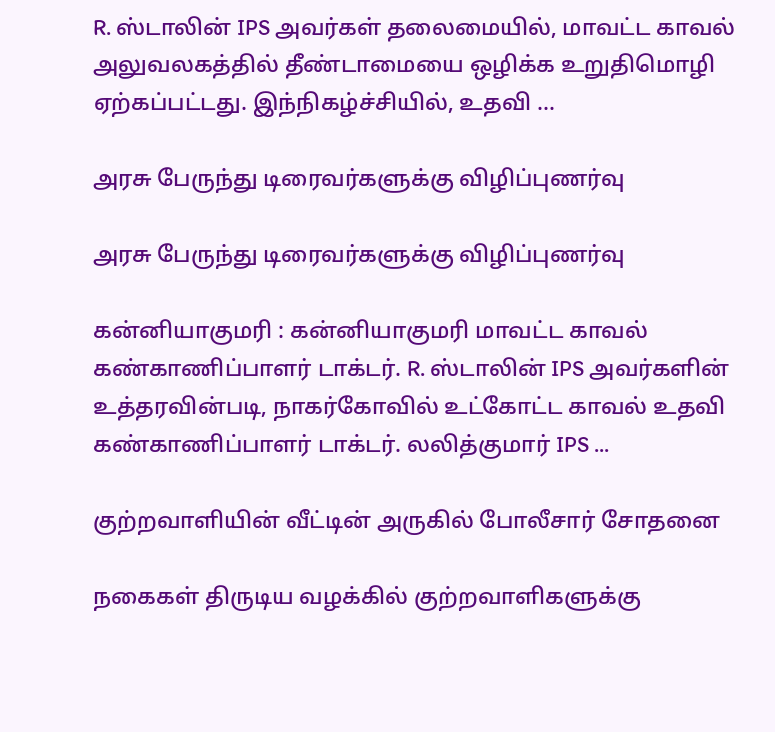R. ஸ்டாலின் IPS அவர்கள் தலைமையில், மாவட்ட காவல் அலுவலகத்தில் தீண்டாமையை ஒழிக்க உறுதிமொழி ஏற்கப்பட்டது. இந்நிகழ்ச்சியில், உதவி ...

அரசு பேருந்து டிரைவர்களுக்கு விழிப்புணர்வு

அரசு பேருந்து டிரைவர்களுக்கு விழிப்புணர்வு

கன்னியாகுமரி : கன்னியாகுமரி மாவட்ட காவல் கண்காணிப்பாளர் டாக்டர். R. ஸ்டாலின் IPS அவர்களின் உத்தரவின்படி, நாகர்கோவில் உட்கோட்ட காவல் உதவி கண்காணிப்பாளர் டாக்டர். லலித்குமார் IPS ...

குற்றவாளியின் வீட்டின் அருகில் போலீசார் சோதனை

நகைகள் திருடிய வழக்கில் குற்றவாளிகளுக்கு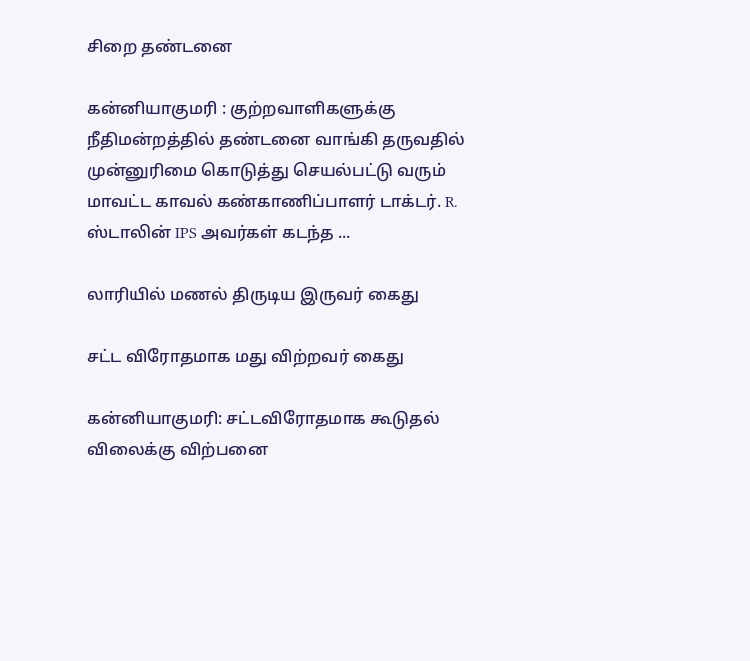சிறை தண்டனை

கன்னியாகுமரி : குற்றவாளிகளுக்கு நீதிமன்றத்தில் தண்டனை வாங்கி தருவதில் முன்னுரிமை கொடுத்து செயல்பட்டு வரும் மாவட்ட காவல் கண்காணிப்பாளர் டாக்டர். R. ஸ்டாலின் IPS அவர்கள் கடந்த ...

லாரியில் மணல் திருடிய இருவர் கைது

சட்ட விரோதமாக மது விற்றவர் கைது

கன்னியாகுமரி: சட்டவிரோதமாக கூடுதல் விலைக்கு விற்பனை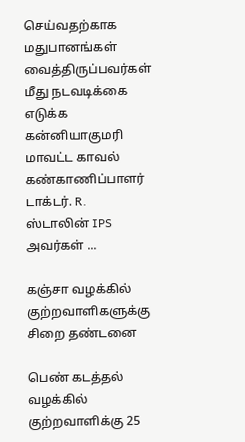செய்வதற்காக மதுபானங்கள் வைத்திருப்பவர்கள் மீது நடவடிக்கை எடுக்க கன்னியாகுமரி மாவட்ட காவல் கண்காணிப்பாளர் டாக்டர். R. ஸ்டாலின் IPS அவர்கள் ...

கஞ்சா வழக்கில் குற்றவாளிகளுக்கு சிறை தண்டனை

பெண் கடத்தல் வழக்கில் குற்றவாளிக்கு 25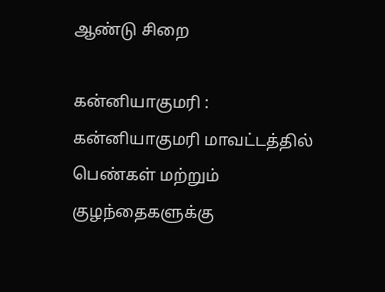ஆண்டு சிறை

கன்னியாகுமரி : கன்னியாகுமரி மாவட்டத்தில் பெண்கள் மற்றும் குழந்தைகளுக்கு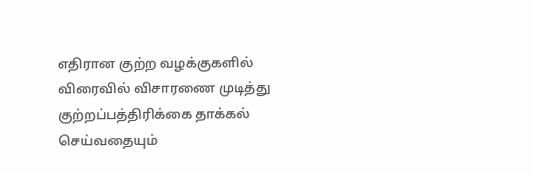எதிரான குற்ற வழக்குகளில் விரைவில் விசாரணை முடித்து குற்றப்பத்திரிக்கை தாக்கல் செய்வதையும்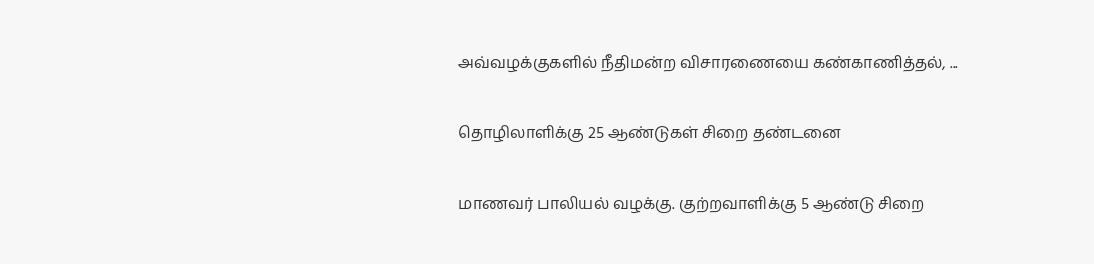அவ்வழக்குகளில் நீதிமன்ற விசாரணையை கண்காணித்தல், ...

தொழிலாளிக்கு 25 ஆண்டுகள் சிறை தண்டனை

மாணவர் பாலியல் வழக்கு. குற்றவாளிக்கு 5 ஆண்டு சிறை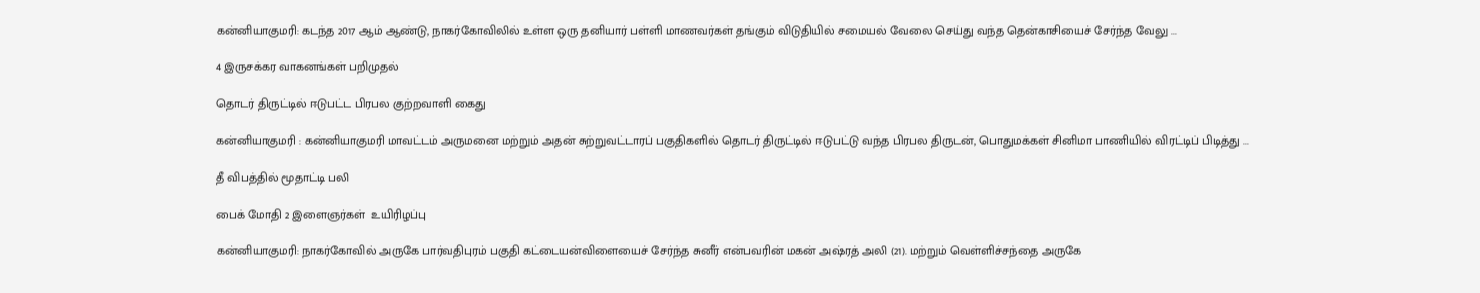கன்னியாகுமரி: கடந்த 2017 ஆம் ஆண்டு, நாகர்கோவிலில் உள்ள ஒரு தனியார் பள்ளி மாணவர்கள் தங்கும் விடுதியில் சமையல் வேலை செய்து வந்த தென்காசியைச் சேர்ந்த வேலு ...

4 இருசக்கர வாகனங்கள் பறிமுதல்

தொடர் திருட்டில் ஈடுபட்ட பிரபல குற்றவாளி கைது

கன்னியாகுமரி : கன்னியாகுமரி மாவட்டம் அருமனை மற்றும் அதன் சுற்றுவட்டாரப் பகுதிகளில் தொடர் திருட்டில் ஈடுபட்டு வந்த பிரபல திருடன், பொதுமக்கள் சினிமா பாணியில் விரட்டிப் பிடித்து ...

தீ விபத்தில் மூதாட்டி பலி

பைக் மோதி 2 இளைஞர்கள்  உயிரிழப்பு

கன்னியாகுமரி: நாகர்கோவில் அருகே பார்வதிபுரம் பகுதி கட்டையன்விளையைச் சேர்ந்த சுனீர் என்பவரின் மகன் அஷ்ரத் அலி (21). மற்றும் வெள்ளிச்சந்தை அருகே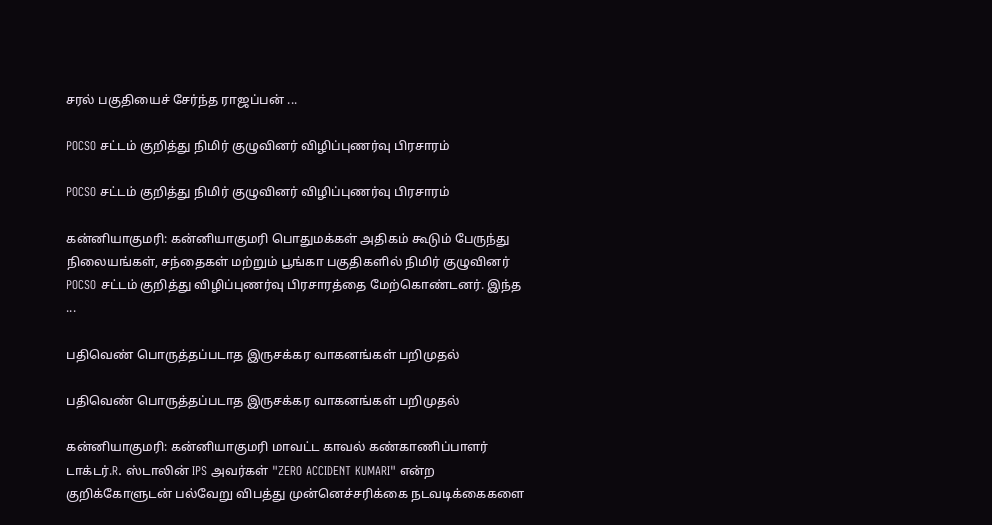சரல் பகுதியைச் சேர்ந்த ராஜப்பன் ...

POCSO சட்டம் குறித்து நிமிர் குழுவினர் விழிப்புணர்வு பிரசாரம்

POCSO சட்டம் குறித்து நிமிர் குழுவினர் விழிப்புணர்வு பிரசாரம்

கன்னியாகுமரி: கன்னியாகுமரி பொதுமக்கள் அதிகம் கூடும் பேருந்து நிலையங்கள், சந்தைகள் மற்றும் பூங்கா பகுதிகளில் நிமிர் குழுவினர் POCSO சட்டம் குறித்து விழிப்புணர்வு பிரசாரத்தை மேற்கொண்டனர். இந்த ...

பதிவெண் பொருத்தப்படாத இருசக்கர வாகனங்கள் பறிமுதல்

பதிவெண் பொருத்தப்படாத இருசக்கர வாகனங்கள் பறிமுதல்

கன்னியாகுமரி: கன்னியாகுமரி மாவட்ட காவல் கண்காணிப்பாளர் டாக்டர்.R. ஸ்டாலின் IPS அவர்கள் "ZERO ACCIDENT KUMARI" என்ற குறிக்கோளுடன் பல்வேறு விபத்து முன்னெச்சரிக்கை நடவடிக்கைகளை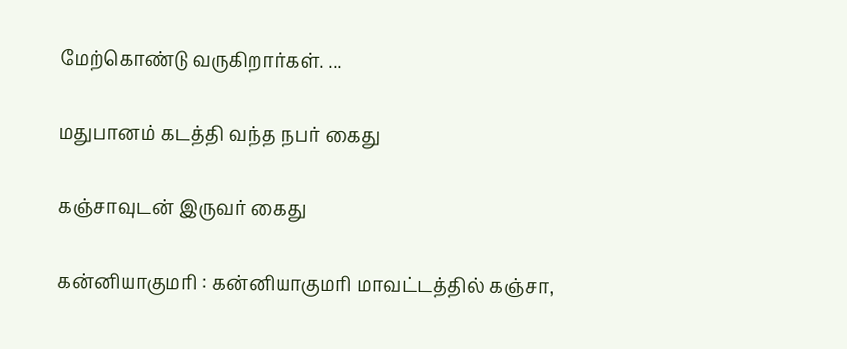மேற்கொண்டு வருகிறார்கள். ...

மதுபானம் கடத்தி வந்த நபர் கைது

கஞ்சாவுடன் இருவர் கைது

கன்னியாகுமரி : கன்னியாகுமரி மாவட்டத்தில் கஞ்சா,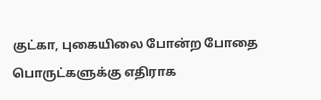குட்கா, புகையிலை போன்ற போதை பொருட்களுக்கு எதிராக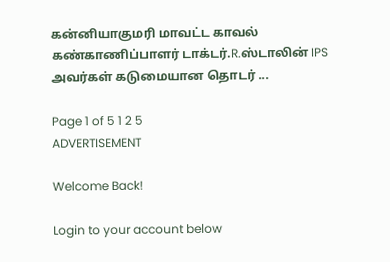கன்னியாகுமரி மாவட்ட காவல் கண்காணிப்பாளர் டாக்டர்.R.ஸ்டாலின் IPS அவர்கள் கடுமையான தொடர் ...

Page 1 of 5 1 2 5
ADVERTISEMENT

Welcome Back!

Login to your account below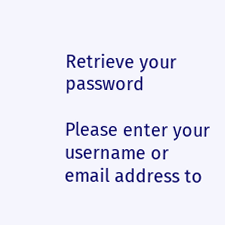Retrieve your password

Please enter your username or email address to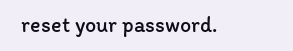reset your password.